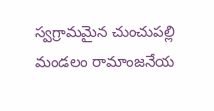స్వగ్రామమైన చుంచుపల్లి మండలం రామాంజనేయ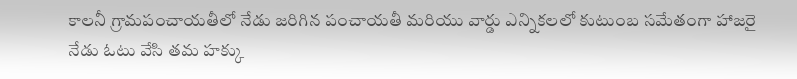కాలనీ గ్రామపంచాయతీలో నేడు జరిగిన పంచాయతీ మరియు వార్డు ఎన్నికలలో కుటుంబ సమేతంగా హాజరై నేడు ఓటు వేసి తమ హక్కు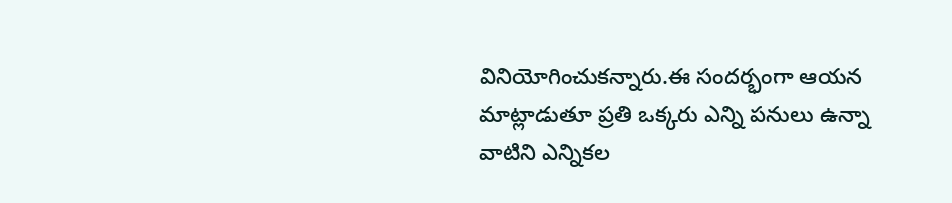వినియోగించుకన్నారు.ఈ సందర్భంగా ఆయన మాట్లాడుతూ ప్రతి ఒక్కరు ఎన్ని పనులు ఉన్నా వాటిని ఎన్నికల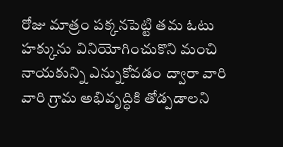రోజు మాత్రం పక్కనపెట్టి తమ ఓటు హక్కును వినియోగించుకొని మంచి నాయకున్ని ఎన్నుకోవడం ద్వారా వారి వారి గ్రామ అభివృద్ధికి తోడ్పడాలని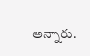అన్నారు.